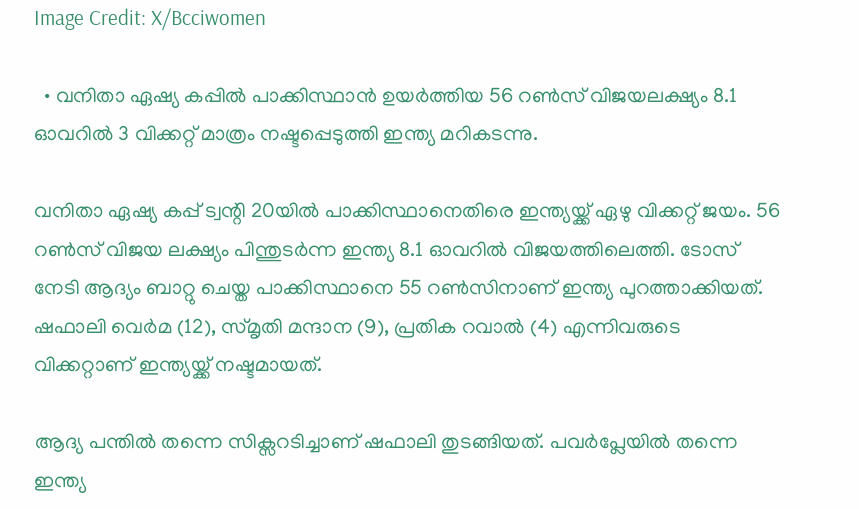Image Credit: X/Bcciwomen

  • വനിതാ ഏഷ്യ കപ്പിൽ പാക്കിസ്ഥാൻ ഉയർത്തിയ 56 റൺസ് വിജയലക്ഷ്യം 8.1 ഓവറിൽ 3 വിക്കറ്റ് മാത്രം നഷ്ടപ്പെടുത്തി ഇന്ത്യ മറികടന്നു.

വനിതാ ഏഷ്യ കപ്പ് ട്വന്റി 20യില്‍ പാക്കിസ്ഥാനെതിരെ ഇന്ത്യയ്ക്ക് ഏഴു വിക്കറ്റ് ജയം. 56 റണ്‍സ് വിജയ ലക്ഷ്യം പിന്തുടര്‍ന്ന ഇന്ത്യ 8.1 ഓവറില്‍ വിജയത്തിലെത്തി. ടോസ് നേടി ആദ്യം ബാറ്റു ചെയ്ത പാക്കിസ്ഥാനെ 55 റണ്‍സിനാണ് ഇന്ത്യ പുറത്താക്കിയത്. ഷഫാലി വെര്‍മ (12), സ്മൃതി മന്ദാന (9), പ്രതിക റവാല്‍ (4) എന്നിവരുടെ വിക്കറ്റാണ് ഇന്ത്യയ്ക്ക് നഷ്ടമായത്.

ആദ്യ പന്തിൽ തന്നെ സിക്സറടിച്ചാണ് ഷഫാലി തുടങ്ങിയത്. പവർപ്ലേയില്‍ തന്നെ ഇന്ത്യ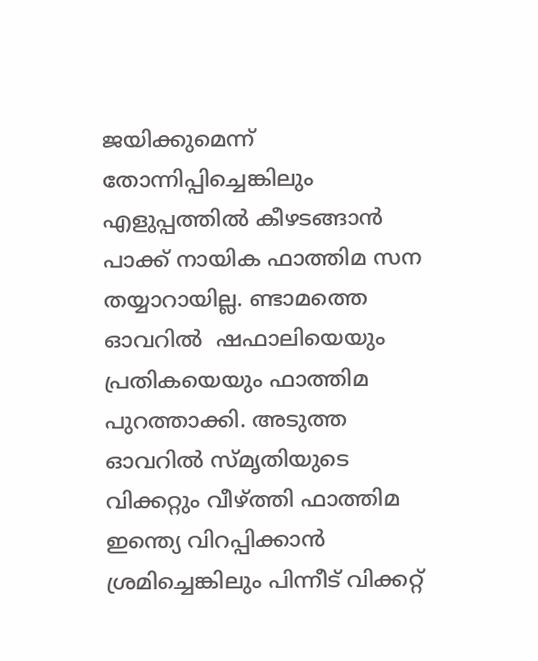ജയിക്കുമെന്ന് തോന്നിപ്പിച്ചെങ്കിലും എളുപ്പത്തിൽ കീഴടങ്ങാൻ പാക്ക് നായിക ഫാത്തിമ സന തയ്യാറായില്ല. ണ്ടാമത്തെ ഓവറിൽ  ഷഫാലിയെയും പ്രതികയെയും ഫാത്തിമ പുറത്താക്കി. അടുത്ത ഓവറിൽ സ്മൃതിയുടെ വിക്കറ്റും വീഴ്ത്തി ഫാത്തിമ ഇന്ത്യെ വിറപ്പിക്കാന്‍ ശ്രമിച്ചെങ്കിലും പിന്നീട് വിക്കറ്റ്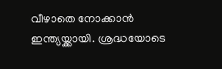വീഴാതെ നോക്കാന്‍ ഇന്ത്യയ്ക്കായി. ശ്രദ്ധയോടെ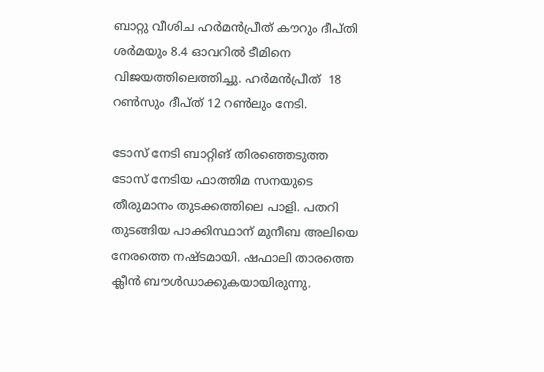ബാറ്റു വീശിച ഹർമൻപ്രീത് കൗറും ദീപ്തി ശര്‍മയും 8.4 ഓവറിൽ ടീമിനെ വിജയത്തിലെത്തിച്ചു. ഹര്‍മന്‍പ്രീത്  18 റണ്‍സും ദീപ്ത് 12 റണ്‍ലും നേടി.

ടോസ് നേടി ബാറ്റിങ് തിരഞ്ഞെടുത്ത ടോസ് നേടിയ ഫാത്തിമ സനയുടെ തീരുമാനം തുടക്കത്തിലെ പാളി. പതറി തുടങ്ങിയ പാക്കിസ്ഥാന് മുനീബ അലിയെ നേരത്തെ നഷ്ടമായി. ഷഫാലി താരത്തെ ക്ലീൻ ബൗൾഡാക്കുകയായിരുന്നു.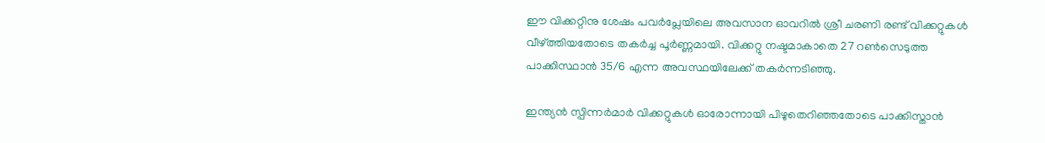ഈ വിക്കറ്റിനു ശേഷം പവർപ്ലേയിലെ അവസാന ഓവറിൽ ശ്രീ ചരണി രണ്ട് വിക്കറ്റുകൾ വീഴ്ത്തിയതോടെ തകർച്ച പൂർണ്ണമായി. വിക്കറ്റു നഷ്ടമാകാതെ 27 റണ്‍സെടുത്ത പാക്കിസ്ഥാന്‍ 35/6 എന്ന അവസ്ഥയിലേക്ക് തകർന്നടിഞ്ഞു.

ഇന്ത്യൻ സ്പിന്നർമാർ വിക്കറ്റുകൾ ഓരോന്നായി പിഴുതെറിഞ്ഞതോടെ പാക്കിസ്താൻ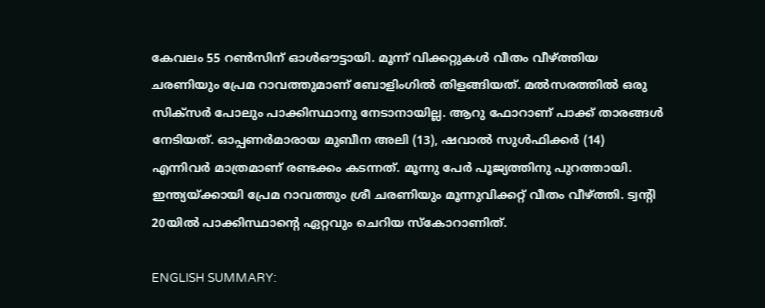കേവലം 55 റൺസിന് ഓൾഔട്ടായി. മൂന്ന് വിക്കറ്റുകൾ വീതം വീഴ്ത്തിയ ചരണിയും പ്രേമ റാവത്തുമാണ് ബോളിംഗിൽ തിളങ്ങിയത്. മല്‍സരത്തില്‍ ഒരു സിക്സര്‍ പോലും പാക്കിസ്ഥാനു നേടാനായില്ല. ആറു ഫോറാണ് പാക്ക് താരങ്ങള്‍ നേടിയത്. ഓപ്പണര്‍മാരായ മുബീന അലി (13), ഷവാല്‍ സുള്‍ഫിക്കര്‍ (14) എന്നിവര്‍ മാത്രമാണ് രണ്ടക്കം കടന്നത്. മൂന്നു പേര്‍ പൂജ്യത്തിനു പുറത്തായി. ഇന്ത്യയ്ക്കായി പ്രേമ റാവത്തും ശ്രീ ചരണിയും മൂന്നുവിക്കറ്റ് വീതം വീഴ്ത്തി. ട്വന്റി 20യില്‍ പാക്കിസ്ഥാന്‍റെ ഏറ്റവും ചെറിയ സ്കോറാണിത്.

ENGLISH SUMMARY: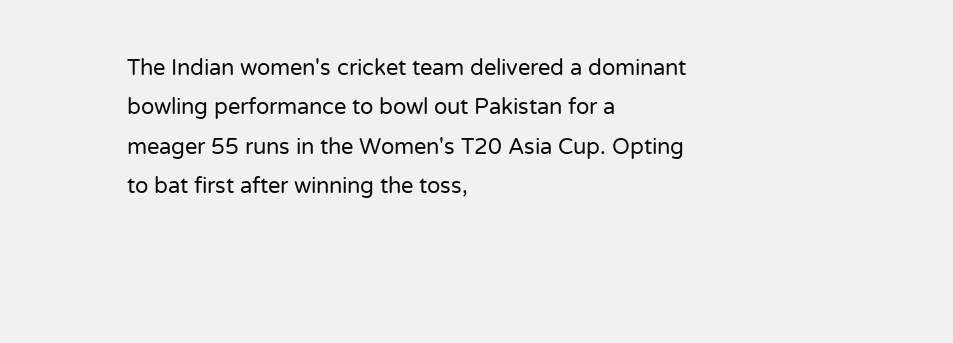The Indian women's cricket team delivered a dominant bowling performance to bowl out Pakistan for a meager 55 runs in the Women's T20 Asia Cup. Opting to bat first after winning the toss,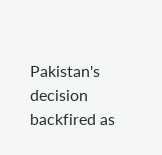Pakistan's decision backfired as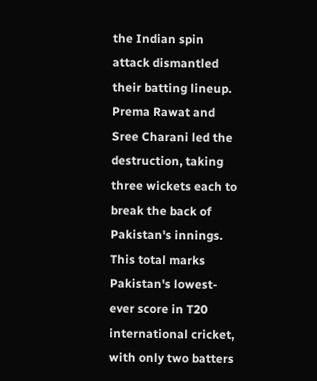the Indian spin attack dismantled their batting lineup. Prema Rawat and Sree Charani led the destruction, taking three wickets each to break the back of Pakistan's innings. This total marks Pakistan's lowest-ever score in T20 international cricket, with only two batters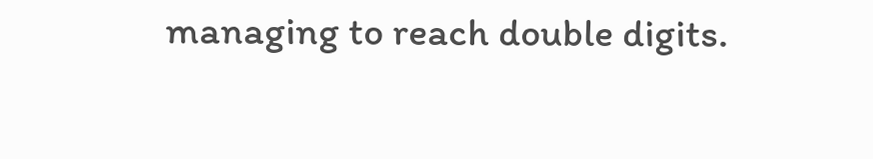managing to reach double digits.